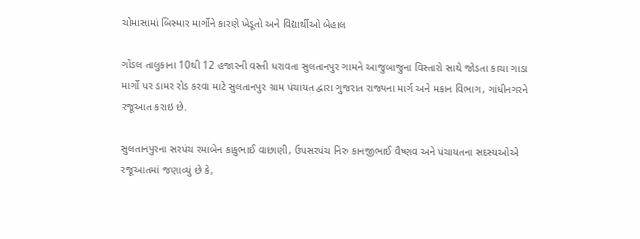ચોમાસામાં બિસ્માર માર્ગોને કારણે ખેડૂતો અને વિદ્યાર્થીઓ બેહાલ

ગોંડલ તાલુકાના 10થી 12 હજારની વસ્તી ધરાવતા સુલતાનપુર ગામને આજુબાજુના વિસ્તારો સાથે જોડતા કાચા ગાડા માર્ગો પર ડામર રોડ કરવા માટે સુલતાનપુર ગ્રામ પંચાયત દ્વારા ગુજરાત રાજ્યના માર્ગ અને મકાન વિભાગ, ગાંધીનગરને રજૂઆત કરાઇ છે.

સુલતાનપુરના સરપંચ રમાબેન કાકુભાઈ વાછાણી, ઉપસરપંચ નિરુ કાનજીભાઈ વૈષ્ણવ અને પંચાયતના સદસ્યઓએ રજૂઆતમાં જણાવ્યું છે કે,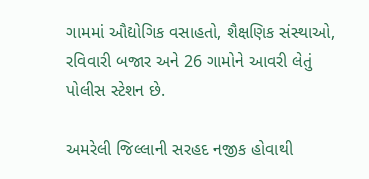ગામમાં ઔદ્યોગિક વસાહતો, શૈક્ષણિક સંસ્થાઓ, રવિવારી બજાર અને 26 ગામોને આવરી લેતું પોલીસ સ્ટેશન છે.

અમરેલી જિલ્લાની સરહદ નજીક હોવાથી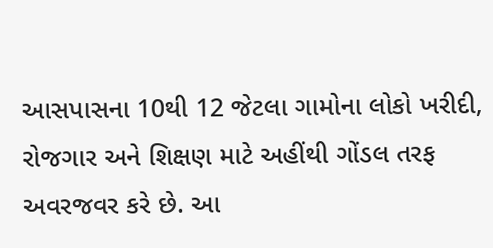આસપાસના 10થી 12 જેટલા ગામોના લોકો ખરીદી, રોજગાર અને શિક્ષણ માટે અહીંથી ગોંડલ તરફ અવરજવર કરે છે. આ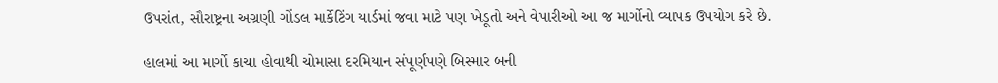ઉપરાંત, સૌરાષ્ટ્રના અગ્રણી ગોંડલ માર્કેટિંગ યાર્ડમાં જવા માટે પણ ખેડૂતો અને વેપારીઓ આ જ માર્ગોનો વ્યાપક ઉપયોગ કરે છે.

હાલમાં આ માર્ગો કાચા હોવાથી ચોમાસા દરમિયાન સંપૂર્ણપણે બિસ્માર બની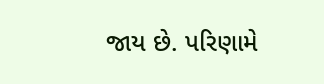જાય છે. પરિણામે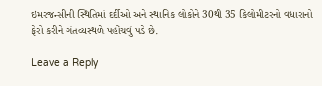ઇમરજન્સીની સ્થિતિમાં દર્દીઓ અને સ્થાનિક લોકોને 30થી 35 કિલોમીટરનો વધારાનો ફેરો કરીને ગંતવ્યસ્થળે પહોંચવું પડે છે.

Leave a Reply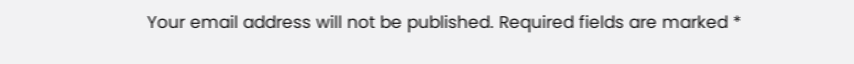Your email address will not be published. Required fields are marked *